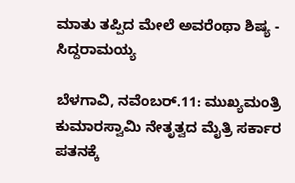ಮಾತು ತಪ್ಪಿದ ಮೇಲೆ ಅವರೆಂಥಾ ಶಿಷ್ಯ - ಸಿದ್ದರಾಮಯ್ಯ

ಬೆಳಗಾವಿ, ನವೆಂಬರ್.11: ಮುಖ್ಯಮಂತ್ರಿ ಕುಮಾರಸ್ವಾಮಿ ನೇತೃತ್ವದ ಮೈತ್ರಿ ಸರ್ಕಾರ ಪತನಕ್ಕೆ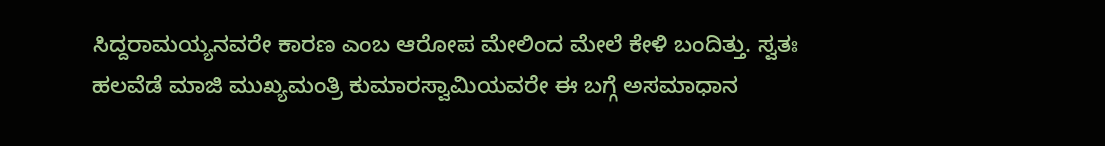ಸಿದ್ದರಾಮಯ್ಯನವರೇ ಕಾರಣ ಎಂಬ ಆರೋಪ ಮೇಲಿಂದ ಮೇಲೆ ಕೇಳಿ ಬಂದಿತ್ತು. ಸ್ವತಃ ಹಲವೆಡೆ ಮಾಜಿ ಮುಖ್ಯಮಂತ್ರಿ ಕುಮಾರಸ್ವಾಮಿಯವರೇ ಈ ಬಗ್ಗೆ ಅಸಮಾಧಾನ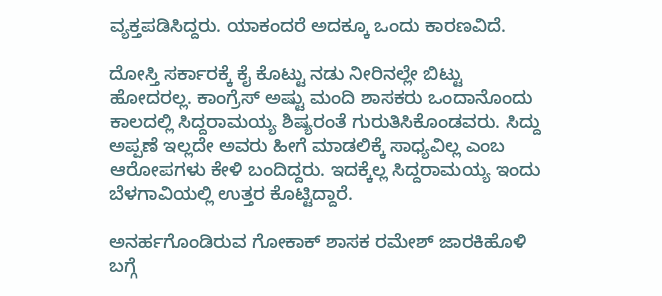ವ್ಯಕ್ತಪಡಿಸಿದ್ದರು. ಯಾಕಂದರೆ ಅದಕ್ಕೂ ಒಂದು ಕಾರಣವಿದೆ.

ದೋಸ್ತಿ ಸರ್ಕಾರಕ್ಕೆ ಕೈ ಕೊಟ್ಟು ನಡು ನೀರಿನಲ್ಲೇ ಬಿಟ್ಟು ಹೋದರಲ್ಲ. ಕಾಂಗ್ರೆಸ್ ಅಷ್ಟು ಮಂದಿ ಶಾಸಕರು ಒಂದಾನೊಂದು ಕಾಲದಲ್ಲಿ ಸಿದ್ದರಾಮಯ್ಯ ಶಿಷ್ಯರಂತೆ ಗುರುತಿಸಿಕೊಂಡವರು. ಸಿದ್ದು ಅಪ್ಪಣೆ ಇಲ್ಲದೇ ಅವರು ಹೀಗೆ ಮಾಡಲಿಕ್ಕೆ ಸಾಧ್ಯವಿಲ್ಲ ಎಂಬ ಆರೋಪಗಳು ಕೇಳಿ ಬಂದಿದ್ದರು. ಇದಕ್ಕೆಲ್ಲ ಸಿದ್ದರಾಮಯ್ಯ ಇಂದು ಬೆಳಗಾವಿಯಲ್ಲಿ ಉತ್ತರ ಕೊಟ್ಟಿದ್ದಾರೆ.

ಅನರ್ಹಗೊಂಡಿರುವ ಗೋಕಾಕ್ ಶಾಸಕ ರಮೇಶ್ ಜಾರಕಿಹೊಳಿ ಬಗ್ಗೆ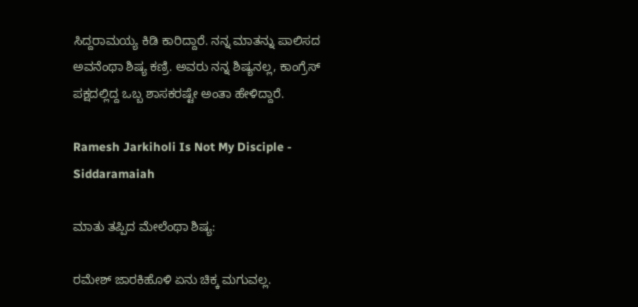ಸಿದ್ದರಾಮಯ್ಯ ಕಿಡಿ ಕಾರಿದ್ದಾರೆ. ನನ್ನ ಮಾತನ್ನು ಪಾಲಿಸದ ಅವನೆಂಥಾ ಶಿಷ್ಯ ಕಣ್ರಿ. ಅವರು ನನ್ನ ಶಿಷ್ಯನಲ್ಲ, ಕಾಂಗ್ರೆಸ್ ಪಕ್ಷದಲ್ಲಿದ್ದ ಒಬ್ಬ ಶಾಸಕರಷ್ಟೇ ಅಂತಾ ಹೇಳಿದ್ದಾರೆ.

Ramesh Jarkiholi Is Not My Disciple - Siddaramaiah

ಮಾತು ತಪ್ಪಿದ ಮೇಲೆಂಥಾ ಶಿಷ್ಯ:

ರಮೇಶ್ ಜಾರಕಿಹೊಳಿ ಏನು ಚಿಕ್ಕ ಮಗುವಲ್ಲ.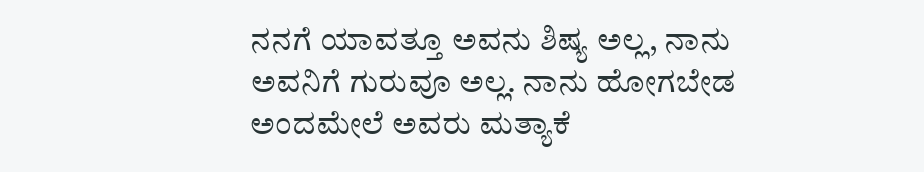ನನಗೆ ಯಾವತ್ತೂ ಅವನು ಶಿಷ್ಯ ಅಲ್ಲ, ನಾನು ಅವನಿಗೆ ಗುರುವೂ ಅಲ್ಲ. ನಾನು ಹೋಗಬೇಡ ಅಂದಮೇಲೆ ಅವರು ಮತ್ಯಾಕೆ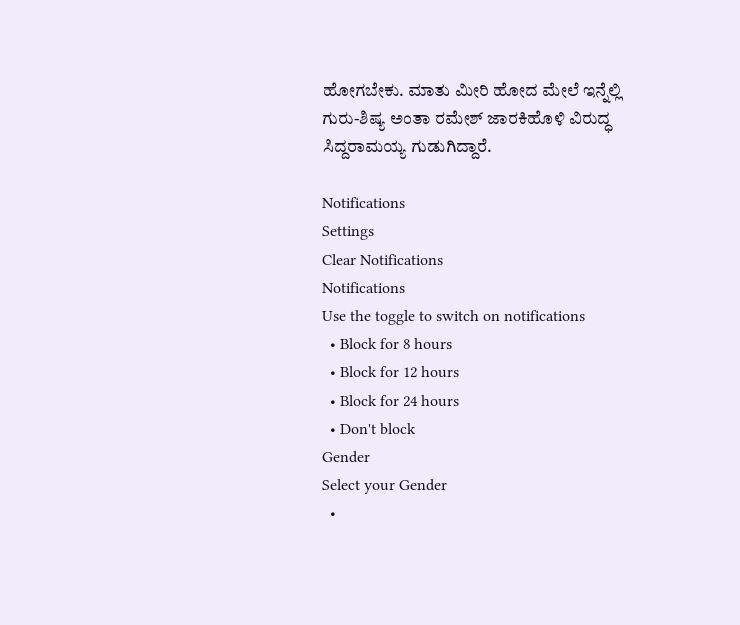ಹೋಗಬೇಕು. ಮಾತು ಮೀರಿ ಹೋದ ಮೇಲೆ ಇನ್ನೆಲ್ಲಿ ಗುರು-ಶಿಷ್ಯ ಅಂತಾ ರಮೇಶ್ ಜಾರಕಿಹೊಳಿ ವಿರುದ್ಧ ಸಿದ್ದರಾಮಯ್ಯ ಗುಡುಗಿದ್ದಾರೆ.

Notifications
Settings
Clear Notifications
Notifications
Use the toggle to switch on notifications
  • Block for 8 hours
  • Block for 12 hours
  • Block for 24 hours
  • Don't block
Gender
Select your Gender
  •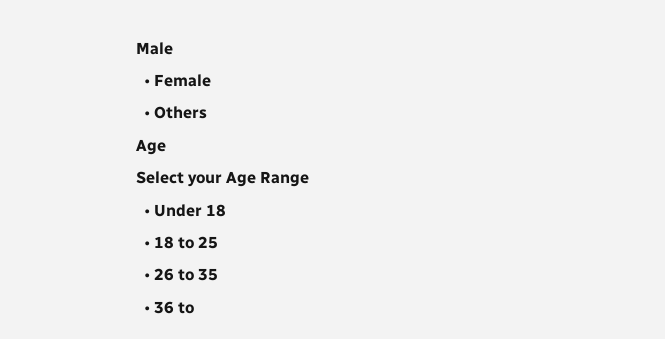Male
  • Female
  • Others
Age
Select your Age Range
  • Under 18
  • 18 to 25
  • 26 to 35
  • 36 to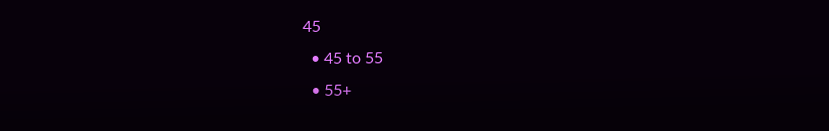45
  • 45 to 55
  • 55+